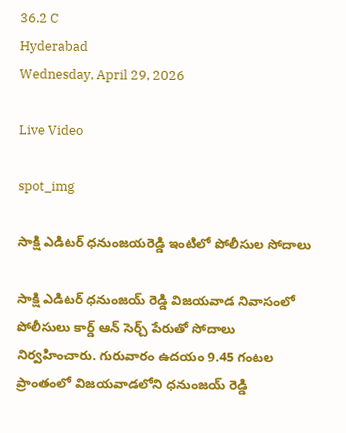36.2 C
Hyderabad
Wednesday, April 29, 2026

Live Video

spot_img

సాక్షి ఎడిటర్‌ ధనుంజయరెడ్డి ఇంటిలో పోలీసుల సోదాలు

సాక్షి ఎడిటర్ ధనుంజయ్‌ రెడ్డి విజయవాడ నివాసంలో పోలీసులు కార్డ్‌ ఆన్‌ సెర్చ్‌ పేరుతో సోదాలు  నిర్వహించారు. గురువారం ఉదయం 9.45 గంటల ప్రాంతంలో విజయవాడలోని ధనుంజయ్‌ రెడ్డి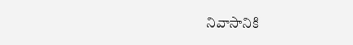నివాసానికి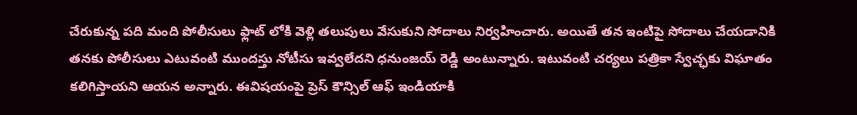చేరుకున్న పది మంది పోలీసులు ఫ్లాట్‌ లోకి వెళ్లి తలుపులు వేసుకుని సోదాలు నిర్వహించారు. అయితే తన ఇంటిపై సోదాలు చేయడానికి తనకు పోలీసులు ఎటువంటి ముందస్తు నోటీసు ఇవ్వలేదని ధనుంజయ్‌ రెడ్డి అంటున్నారు. ఇటువంటి చర్యలు పత్రికా స్వేచ్ఛకు విఘాతం కలిగిస్తాయని ఆయన అన్నారు. ఈవిషయంపై ప్రెస్‌ కౌన్సిల్‌ ఆఫ్‌ ఇండియాకి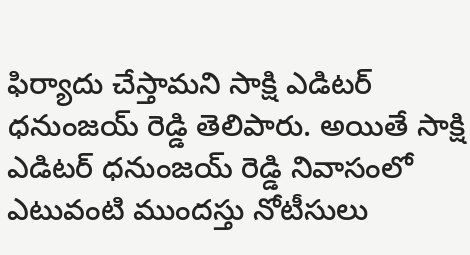ఫిర్యాదు చేస్తామని సాక్షి ఎడిటర్‌ ధనుంజయ్‌ రెడ్డి తెలిపారు. అయితే సాక్షి ఎడిటర్‌ ధనుంజయ్‌ రెడ్డి నివాసంలో ఎటువంటి ముందస్తు నోటీసులు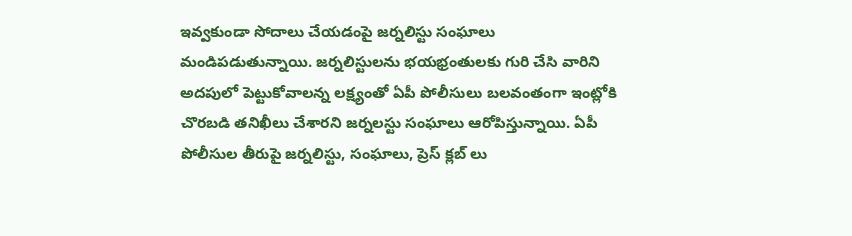ఇవ్వకుండా సోదాలు చేయడంపై జర్నలిస్టు సంఘాలు మండిపడుతున్నాయి. జర్నలిస్టులను భయభ్రంతులకు గురి చేసి వారిని అదపులో పెట్టుకోవాలన్న లక్ష్యంతో ఏపీ పోలీసులు బలవంతంగా ఇంట్లోకి చొరబడి తనిఖీలు చేశారని జర్నలస్టు సంఘాలు ఆరోపిస్తున్నాయి. ఏపీ పోలీసుల తీరుపై జర్నలిస్టు, సంఘాలు, ప్రెస్‌ క్లబ్‌ లు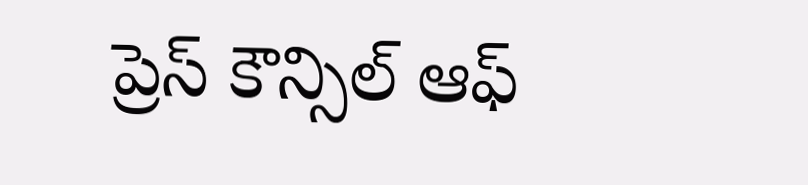ప్రెస్‌ కౌన్సిల్‌ ఆఫ్‌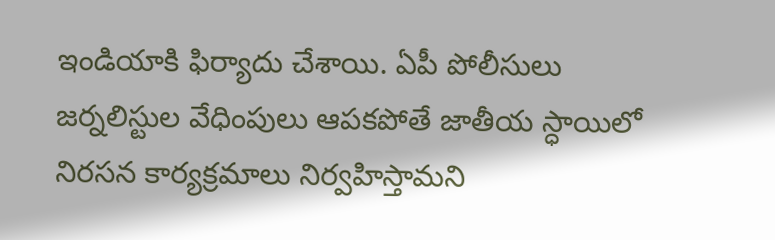ఇండియాకి ఫిర్యాదు చేశాయి. ఏపీ పోలీసులు జర్నలిస్టుల వేధింపులు ఆపకపోతే జాతీయ స్ధాయిలో నిరసన కార్యక్రమాలు నిర్వహిస్తామని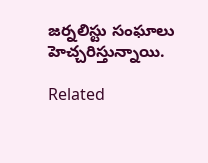జర్నలిస్టు సంఘాలు హెచ్చరిస్తున్నాయి.

Related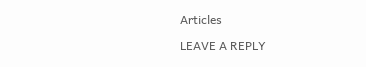Articles

LEAVE A REPLY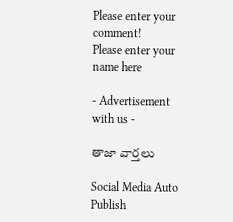Please enter your comment!
Please enter your name here

- Advertisement with us -

తాజా వార్తలు

Social Media Auto Publish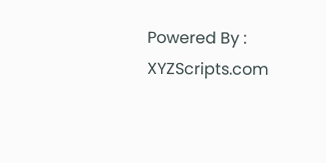Powered By : XYZScripts.com